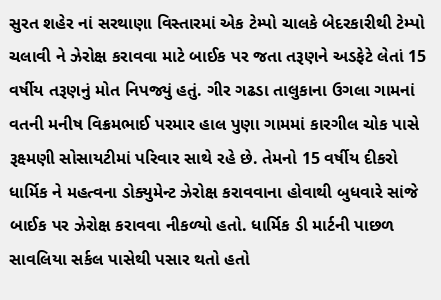સુરત શહેર નાં સરથાણા વિસ્તારમાં એક ટેમ્પો ચાલકે બેદરકારીથી ટેમ્પો ચલાવી ને ઝેરોક્ષ કરાવવા માટે બાઈક પર જતા તરૂણને અડફેટે લેતાં 15 વર્ષીય તરૂણનું મોત નિપજ્યું હતું. ગીર ગઢડા તાલુકાના ઉગલા ગામનાં વતની મનીષ વિક્રમભાઈ પરમાર હાલ પુણા ગામમાં કારગીલ ચોક પાસે રૂક્ષ્મણી સોસાયટીમાં પરિવાર સાથે રહે છે. તેમનો 15 વર્ષીય દીકરો ધાર્મિક ને મહત્વના ડોક્યુમેન્ટ ઝેરોક્ષ કરાવવાના હોવાથી બુધવારે સાંજે બાઈક પર ઝેરોક્ષ કરાવવા નીકળ્યો હતો. ધાર્મિક ડી માર્ટની પાછળ સાવલિયા સર્કલ પાસેથી પસાર થતો હતો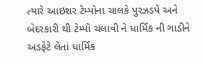ત્યારે આઇશર ટેમ્પોના ચાલકે પુરઝડપે અને બેદરકારી થી ટેમ્પો ચલાવી ને ધાર્મિક ની ગાડીને અડફેટે લેતાં ધાર્મિક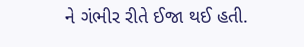ને ગંભીર રીતે ઈજા થઈ હતી.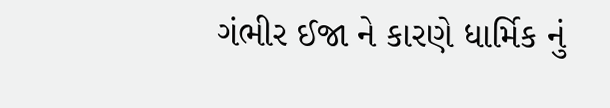ગંભીર ઈજા ને કારણે ધાર્મિક નું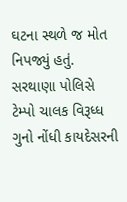ઘટના સ્થળે જ મોત નિપજ્યું હતું. સરથાણા પોલિસે ટેમ્પો ચાલક વિરૂધ્ધ ગુનો નોંધી કાયદેસરની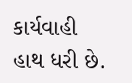કાર્યવાહી હાથ ધરી છે.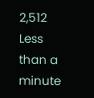2,512 Less than a minute